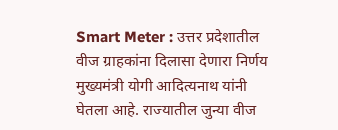Smart Meter : उत्तर प्रदेशातील वीज ग्राहकांना दिलासा देणारा निर्णय मुख्यमंत्री योगी आदित्यनाथ यांनी घेतला आहे. राज्यातील जुन्या वीज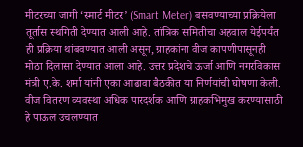मीटरच्या जागी ‘स्मार्ट मीटर’ (Smart Meter) बसवण्याच्या प्रक्रियेला तूर्तास स्थगिती देण्यात आली आहे. तांत्रिक समितीचा अहवाल येईपर्यंत ही प्रक्रिया थांबवण्यात आली असून, ग्राहकांना वीज कापणीपासूनही मोठा दिलासा देण्यात आला आहे. उत्तर प्रदेशचे ऊर्जा आणि नगरविकास मंत्री ए.के. शर्मा यांनी एका आढावा बैठकीत या निर्णयांची घोषणा केली. वीज वितरण व्यवस्था अधिक पारदर्शक आणि ग्राहकभिमुख करण्यासाठी हे पाऊल उचलण्यात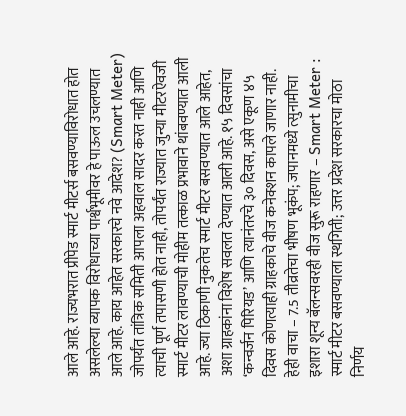आले आहे. राज्यभरात प्रीपेड स्मार्ट मीटर्स बसवण्याविरोधात होत असलेल्या व्यापक विरोधाच्या पार्श्वभूमीवर हे पाऊल उचलण्यात आले आहे. काय आहेत सरकारचे नवे आदेश? (Smart Meter) जोपर्यंत तांत्रिक समिती आपला अहवाल सादर करत नाही आणि त्याची पूर्ण तपासणी होत नाही, तोपर्यंत राज्यात जुन्या मीटरऐवजी स्मार्ट मीटर लावण्याची मोहीम तत्काळ प्रभावाने थांबवण्यात आली आहे. ज्या ठिकाणी नुकतेच स्मार्ट मीटर बसवण्यात आले आहेत, अशा ग्राहकांना विशेष सवलत देण्यात आली आहे. १५ दिवसांचा ‘कन्वर्जन पिरियड’ आणि त्यानंतरचे ३० दिवस, असे एकूण ४५ दिवस कोणत्याही ग्राहकाचे वीज कनेक्शन कापले जाणार नाही. हेही वाचा – 7.5 तीव्रतेचा भीषण भूकंप; जपानमध्ये त्सुनामीचा इशारा शून्य बॅलन्सवरही वीज सुरू राहणार – Smart Meter : स्मार्ट मीटर बसवण्याला स्थगिती; उत्तर प्रदेश सरकारचा मोठा निर्णय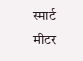स्मार्ट मीटर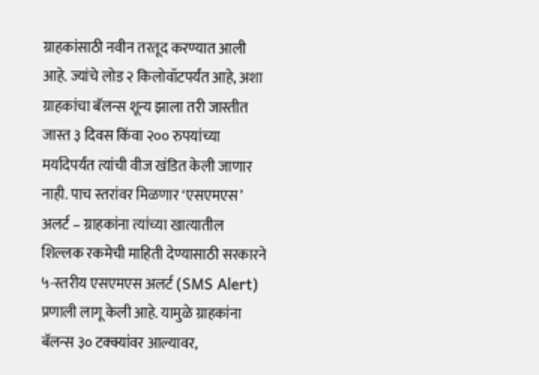ग्राहकांसाठी नवीन तरतूद करण्यात आली आहे. ज्यांचे लोड २ किलोवॉटपर्यंत आहे, अशा ग्राहकांचा बॅलन्स शून्य झाला तरी जास्तीत जास्त ३ दिवस किंवा २०० रुपयांच्या मर्यादेपर्यंत त्यांची वीज खंडित केली जाणार नाही. पाच स्तरांवर मिळणार ‘एसएमएस’ अलर्ट – ग्राहकांना त्यांच्या खात्यातील शिल्लक रकमेची माहिती देण्यासाठी सरकारने ५-स्तरीय एसएमएस अलर्ट (SMS Alert) प्रणाली लागू केली आहे. यामुळे ग्राहकांना बॅलन्स ३० टक्क्यांवर आल्यावर,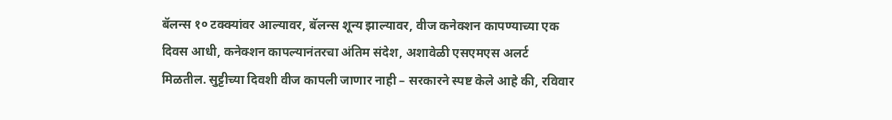बॅलन्स १० टक्क्यांवर आल्यावर, बॅलन्स शून्य झाल्यावर, वीज कनेक्शन कापण्याच्या एक दिवस आधी, कनेक्शन कापल्यानंतरचा अंतिम संदेश, अशावेळी एसएमएस अलर्ट मिळतील. सुट्टीच्या दिवशी वीज कापली जाणार नाही – सरकारने स्पष्ट केले आहे की, रविवार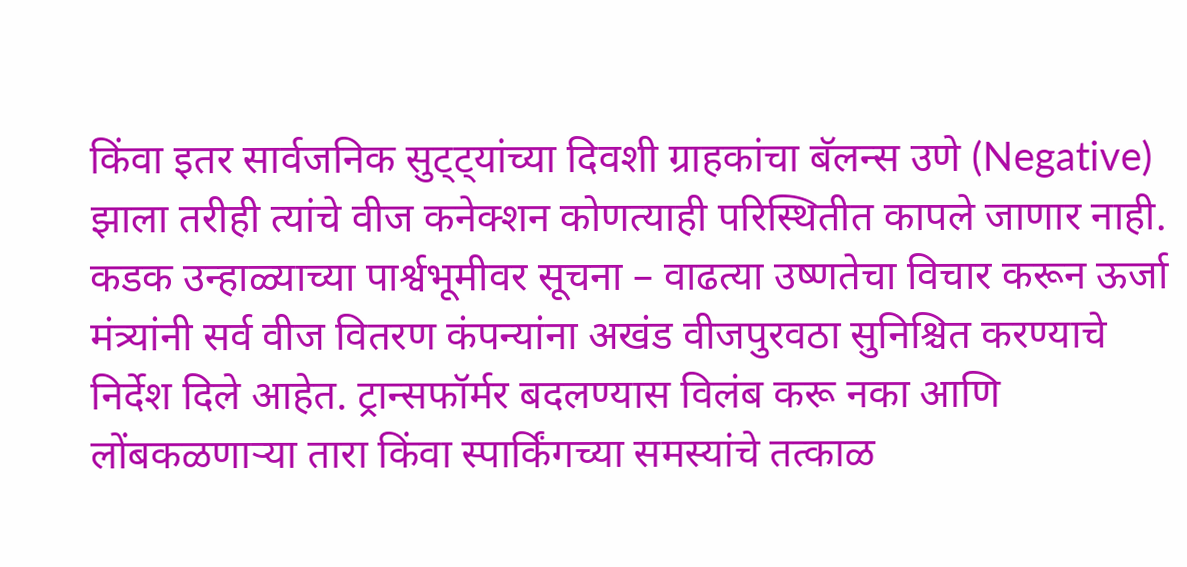किंवा इतर सार्वजनिक सुट्ट्यांच्या दिवशी ग्राहकांचा बॅलन्स उणे (Negative) झाला तरीही त्यांचे वीज कनेक्शन कोणत्याही परिस्थितीत कापले जाणार नाही. कडक उन्हाळ्याच्या पार्श्वभूमीवर सूचना – वाढत्या उष्णतेचा विचार करून ऊर्जा मंत्र्यांनी सर्व वीज वितरण कंपन्यांना अखंड वीजपुरवठा सुनिश्चित करण्याचे निर्देश दिले आहेत. ट्रान्सफॉर्मर बदलण्यास विलंब करू नका आणि लोंबकळणाऱ्या तारा किंवा स्पार्किंगच्या समस्यांचे तत्काळ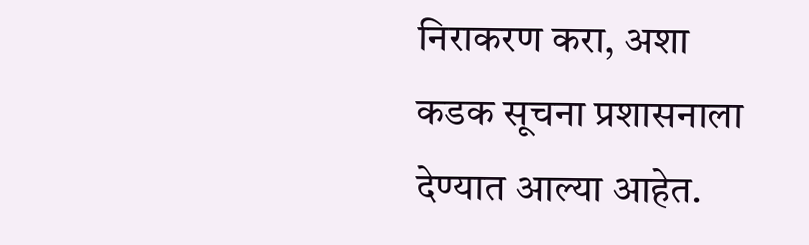निराकरण करा, अशा कडक सूचना प्रशासनाला देण्यात आल्या आहेत.